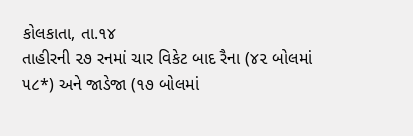કોલકાતા, તા.૧૪
તાહીરની ૨૭ રનમાં ચાર વિકેટ બાદ રૈના (૪૨ બોલમાં ૫૮*) અને જાડેજા (૧૭ બોલમાં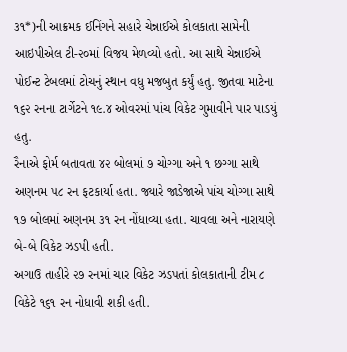૩૧*)ની આક્રમક ઈનિંગને સહારે ચેન્નાઈએ કોલકાતા સામેની આઇપીએલ ટી-૨૦માં વિજય મેળવ્યો હતો. આ સાથે ચેન્નાઈએ પોઈન્ટ ટેબલમાં ટોચનું સ્થાન વધુ મજબુત કર્યું હતુ. જીતવા માટેના ૧૬૨ રનના ટાર્ગેટને ૧૯.૪ ઓવરમાં પાંચ વિકેટ ગુમાવીને પાર પાડયું હતુ.
રૈનાએ ફોર્મ બતાવતા ૪૨ બોલમાં ૭ ચોગ્ગા અને ૧ છગ્ગા સાથે અણનમ ૫૮ રન ફટકાર્યા હતા. જ્યારે જાડેજાએ પાંચ ચોગ્ગા સાથે ૧૭ બોલમાં અણનમ ૩૧ રન નોંધાવ્યા હતા. ચાવલા અને નારાયણે બે-બે વિકેટ ઝડપી હતી.
અગાઉ તાહીરે ૨૭ રનમાં ચાર વિકેટ ઝડપતાં કોલકાતાની ટીમ ૮ વિકેટે ૧૬૧ રન નોધાવી શકી હતી.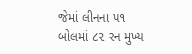જેમાં લીનના ૫૧ બોલમાં ૮૨ રન મુખ્ય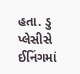હતા. ડુ પ્લેસીસે ઈનિંગમાં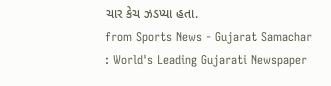ચાર કેચ ઝડપ્યા હતા.
from Sports News - Gujarat Samachar : World's Leading Gujarati Newspaper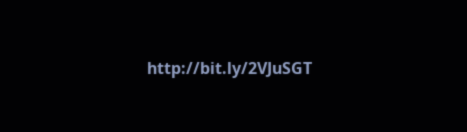http://bit.ly/2VJuSGT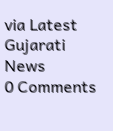via Latest Gujarati News
0 Comments